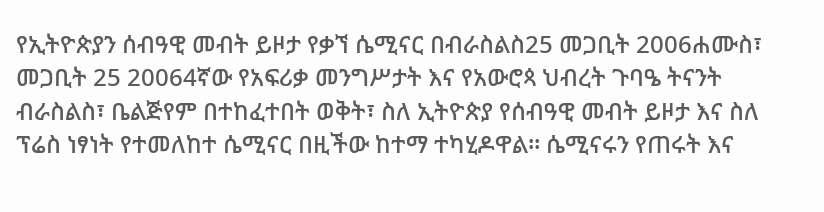የኢትዮጵያን ሰብዓዊ መብት ይዞታ የቃኘ ሴሚናር በብራስልስ25 መጋቢት 2006ሐሙስ፣ መጋቢት 25 20064ኛው የአፍሪቃ መንግሥታት እና የአውሮጳ ህብረት ጉባዔ ትናንት ብራስልስ፣ ቤልጅየም በተከፈተበት ወቅት፣ ስለ ኢትዮጵያ የሰብዓዊ መብት ይዞታ እና ስለ ፕሬስ ነፃነት የተመለከተ ሴሚናር በዚችው ከተማ ተካሂዶዋል። ሴሚናሩን የጠሩት እና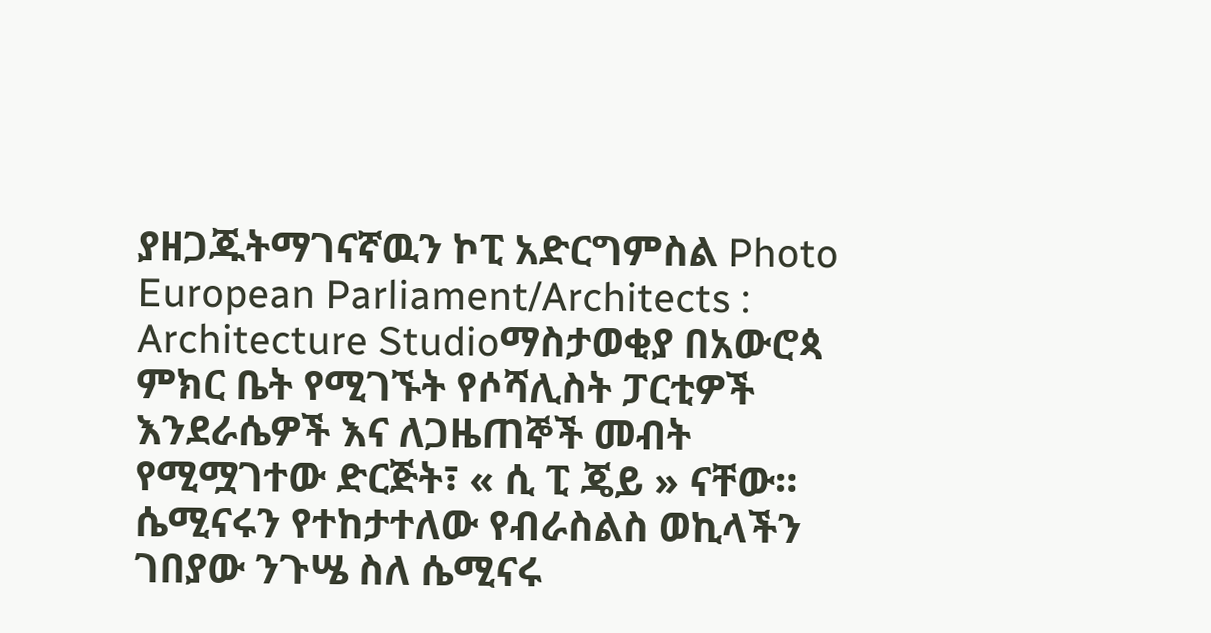ያዘጋጁትማገናኛዉን ኮፒ አድርግምስል Photo European Parliament/Architects : Architecture Studioማስታወቂያ በአውሮጳ ምክር ቤት የሚገኙት የሶሻሊስት ፓርቲዎች እንደራሴዎች እና ለጋዜጠኞች መብት የሚሟገተው ድርጅት፣ « ሲ ፒ ጄይ » ናቸው። ሴሚናሩን የተከታተለው የብራስልስ ወኪላችን ገበያው ንጉሤ ስለ ሴሚናሩ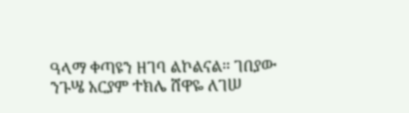ዓላማ ቀጣዩን ዘገባ ልኮልናል። ገበያው ንጉሤ አርያም ተክሌ ሸዋዬ ለገሠ